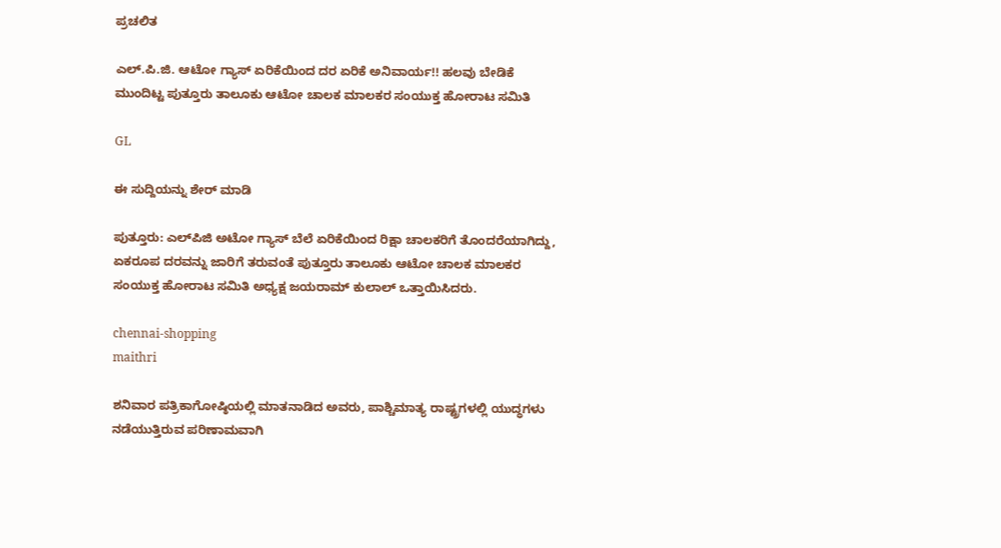ಪ್ರಚಲಿತ

ಎಲ್.ಪಿ.ಜಿ. ಆಟೋ ಗ್ಯಾಸ್ ಏರಿಕೆಯಿಂದ ದರ ಏರಿಕೆ ಅನಿವಾರ್ಯ!! ಹಲವು ಬೇಡಿಕೆ ಮುಂದಿಟ್ಟ ಪುತ್ತೂರು ತಾಲೂಕು ಆಟೋ ಚಾಲಕ ಮಾಲಕರ ಸಂಯುಕ್ತ ಹೋರಾಟ ಸಮಿತಿ

GL

ಈ ಸುದ್ದಿಯನ್ನು ಶೇರ್ ಮಾಡಿ

ಪುತ್ತೂರು: ಎಲ್‌ಪಿಜಿ ಅಟೋ ಗ್ಯಾಸ್ ಬೆಲೆ ಏರಿಕೆಯಿಂದ ರಿಕ್ಷಾ ಚಾಲಕರಿಗೆ ತೊಂದರೆಯಾಗಿದ್ದು, ಏಕರೂಪ ದರವನ್ನು ಜಾರಿಗೆ ತರುವಂತೆ ಪುತ್ತೂರು ತಾಲೂಕು ಆಟೋ ಚಾಲಕ ಮಾಲಕರ ಸಂಯುಕ್ತ ಹೋರಾಟ ಸಮಿತಿ ಅಧ್ಯಕ್ಷ ಜಯರಾಮ್ ಕುಲಾಲ್ ಒತ್ತಾಯಿಸಿದರು.

chennai-shopping
maithri

ಶನಿವಾರ ಪತ್ರಿಕಾಗೋಷ್ಠಿಯಲ್ಲಿ ಮಾತನಾಡಿದ ಅವರು, ಪಾಶ್ಚಿಮಾತ್ಯ ರಾಷ್ಟ್ರಗಳಲ್ಲಿ ಯುದ್ಧಗಳು ನಡೆಯುತ್ತಿರುವ ಪರಿಣಾಮವಾಗಿ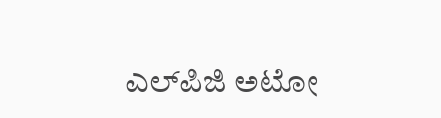ಎಲ್‌ಪಿಜಿ ಅಟೋ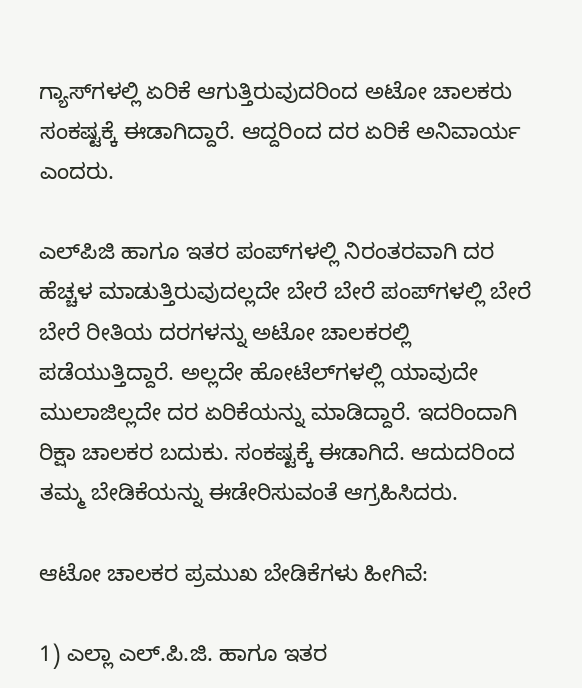ಗ್ಯಾಸ್‌ಗಳಲ್ಲಿ ಏರಿಕೆ ಆಗುತ್ತಿರುವುದರಿಂದ ಅಟೋ ಚಾಲಕರು ಸಂಕಷ್ಟಕ್ಕೆ ಈಡಾಗಿದ್ದಾರೆ. ಆದ್ದರಿಂದ ದರ ಏರಿಕೆ ಅನಿವಾರ್ಯ ಎಂದರು.

ಎಲ್‌ಪಿಜಿ ಹಾಗೂ ಇತರ ಪಂಪ್‌ಗಳಲ್ಲಿ ನಿರಂತರವಾಗಿ ದರ ಹೆಚ್ಚಳ ಮಾಡುತ್ತಿರುವುದಲ್ಲದೇ ಬೇರೆ ಬೇರೆ ಪಂಪ್‌ಗಳಲ್ಲಿ ಬೇರೆ ಬೇರೆ ರೀತಿಯ ದರಗಳನ್ನು ಅಟೋ ಚಾಲಕರಲ್ಲಿ ಪಡೆಯುತ್ತಿದ್ದಾರೆ. ಅಲ್ಲದೇ ಹೋಟೆಲ್‌ಗಳಲ್ಲಿ ಯಾವುದೇ ಮುಲಾಜಿಲ್ಲದೇ ದರ ಏರಿಕೆಯನ್ನು ಮಾಡಿದ್ದಾರೆ. ಇದರಿಂದಾಗಿ ರಿಕ್ಷಾ ಚಾಲಕರ ಬದುಕು. ಸಂಕಷ್ಟಕ್ಕೆ ಈಡಾಗಿದೆ. ಆದುದರಿಂದ ತಮ್ಮ ಬೇಡಿಕೆಯನ್ನು ಈಡೇರಿಸುವಂತೆ ಆಗ್ರಹಿಸಿದರು.

ಆಟೋ ಚಾಲಕರ ಪ್ರಮುಖ ಬೇಡಿಕೆಗಳು ಹೀಗಿವೆ:

1) ಎಲ್ಲಾ ಎಲ್.ಪಿ.ಜಿ. ಹಾಗೂ ಇತರ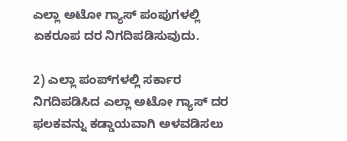ಎಲ್ಲಾ ಅಟೋ ಗ್ಯಾಸ್ ಪಂಪುಗಳಲ್ಲಿ ಏಕರೂಪ ದರ ನಿಗದಿಪಡಿಸುವುದು.

2) ಎಲ್ಲಾ ಪಂಪ್‌ಗಳಲ್ಲಿ ಸರ್ಕಾರ ನಿಗದಿಪಡಿಸಿದ ಎಲ್ಲಾ ಅಟೋ ಗ್ಯಾಸ್ ದರ ಫಲಕವನ್ನು ಕಡ್ಡಾಯವಾಗಿ ಅಳವಡಿಸಲು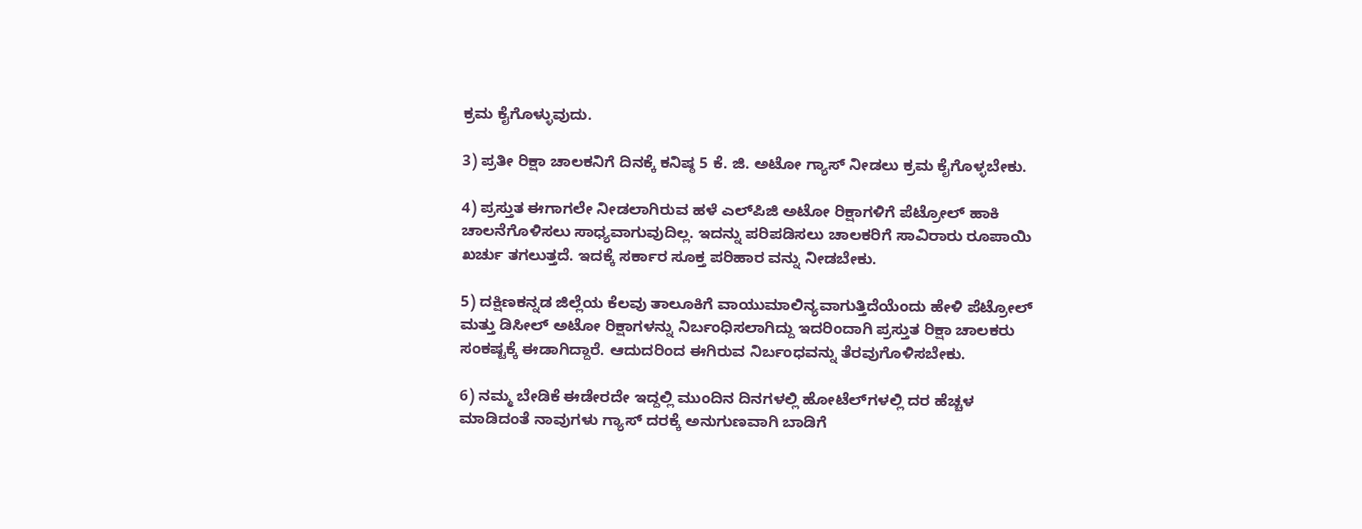ಕ್ರಮ ಕೈಗೊಳ್ಳುವುದು.

3) ಪ್ರತೀ ರಿಕ್ಷಾ ಚಾಲಕನಿಗೆ ದಿನಕ್ಕೆ ಕನಿಷ್ಠ 5 ಕೆ. ಜಿ. ಅಟೋ ಗ್ಯಾಸ್ ನೀಡಲು ಕ್ರಮ ಕೈಗೊಳ್ಳಬೇಕು.

4) ಪ್ರಸ್ತುತ ಈಗಾಗಲೇ ನೀಡಲಾಗಿರುವ ಹಳೆ ಎಲ್‌ಪಿಜಿ ಅಟೋ ರಿಕ್ಷಾಗಳಿಗೆ ಪೆಟ್ರೋಲ್ ಹಾಕಿ ಚಾಲನೆಗೊಳಿಸಲು ಸಾಧ್ಯವಾಗುವುದಿಲ್ಲ. ಇದನ್ನು ಪರಿಪಡಿಸಲು ಚಾಲಕರಿಗೆ ಸಾವಿರಾರು ರೂಪಾಯಿ ಖರ್ಚು ತಗಲುತ್ತದೆ. ಇದಕ್ಕೆ ಸರ್ಕಾರ ಸೂಕ್ತ ಪರಿಹಾರ ವನ್ನು ನೀಡಬೇಕು.

5) ದಕ್ಷಿಣಕನ್ನಡ ಜಿಲ್ಲೆಯ ಕೆಲವು ತಾಲೂಕಿಗೆ ವಾಯುಮಾಲಿನ್ಯವಾಗುತ್ತಿದೆಯೆಂದು ಹೇಳಿ ಪೆಟ್ರೋಲ್ ಮತ್ತು ಡಿಸೀಲ್ ಅಟೋ ರಿಕ್ಷಾಗಳನ್ನು ನಿರ್ಬಂಧಿಸಲಾಗಿದ್ದು ಇದರಿಂದಾಗಿ ಪ್ರಸ್ತುತ ರಿಕ್ಷಾ ಚಾಲಕರು ಸಂಕಷ್ಟಕ್ಕೆ ಈಡಾಗಿದ್ದಾರೆ. ಆದುದರಿಂದ ಈಗಿರುವ ನಿರ್ಬಂಧವನ್ನು ತೆರವುಗೊಳಿಸಬೇಕು.

6) ನಮ್ಮ ಬೇಡಿಕೆ ಈಡೇರದೇ ಇದ್ದಲ್ಲಿ ಮುಂದಿನ ದಿನಗಳಲ್ಲಿ ಹೋಟೆಲ್‌ಗಳಲ್ಲಿ ದರ ಹೆಚ್ಚಳ ಮಾಡಿದಂತೆ ನಾವುಗಳು ಗ್ಯಾಸ್ ದರಕ್ಕೆ ಅನುಗುಣವಾಗಿ ಬಾಡಿಗೆ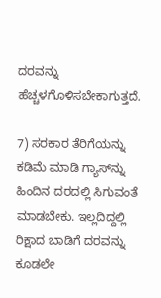ದರವನ್ನು ಹೆಚ್ಚಳಗೊಳಿಸಬೇಕಾಗುತ್ತದೆ.

7) ಸರಕಾರ ತೆರಿಗೆಯನ್ನು ಕಡಿಮೆ ಮಾಡಿ ಗ್ಯಾಸ್‌ನ್ನು ಹಿಂದಿನ ದರದಲ್ಲಿ ಸಿಗುವಂತೆ ಮಾಡಬೇಕು. ಇಲ್ಲದಿದ್ದಲ್ಲಿ ರಿಕ್ಷಾದ ಬಾಡಿಗೆ ದರವನ್ನು ಕೂಡಲೇ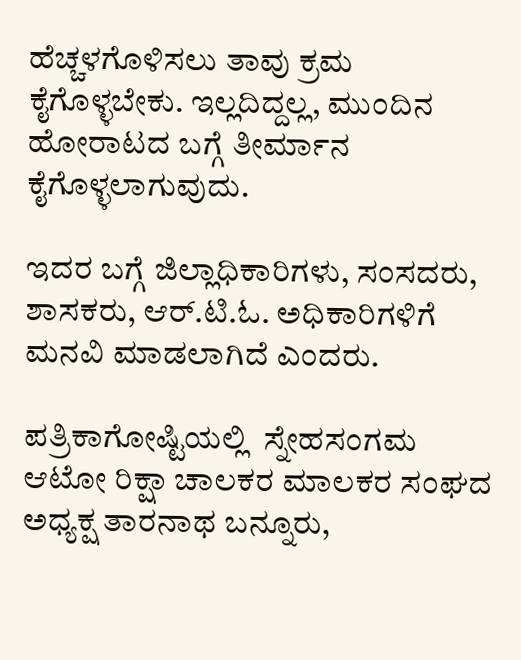ಹೆಚ್ಚಳಗೊಳಿಸಲು ತಾವು ಕ್ರಮ ಕೈಗೊಳ್ಳಬೇಕು. ಇಲ್ಲದಿದ್ದಲ್ಲ, ಮುಂದಿನ ಹೋರಾಟದ ಬಗ್ಗೆ ತೀರ್ಮಾನ ಕೈಗೊಳ್ಳಲಾಗುವುದು.

ಇದರ ಬಗ್ಗೆ ಜಿಲ್ಲಾಧಿಕಾರಿಗಳು, ಸಂಸದರು, ಶಾಸಕರು, ಆರ್.ಟಿ.ಓ. ಅಧಿಕಾರಿಗಳಿಗೆ ಮನವಿ ಮಾಡಲಾಗಿದೆ ಎಂದರು.

ಪತ್ರಿಕಾಗೋಷ್ಟಿಯಲ್ಲಿ  ಸ್ನೇಹಸಂಗಮ ಆಟೋ ರಿಕ್ಷಾ ಚಾಲಕರ ಮಾಲಕರ ಸಂಘದ ಅಧ್ಯಕ್ಷ ತಾರನಾಥ ಬನ್ನೂರು,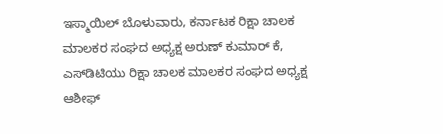ಇಸ್ಮಾಯಿಲ್ ಬೊಳುವಾರು, ಕರ್ನಾಟಕ ರಿಕ್ಷಾ ಚಾಲಕ ಮಾಲಕರ ಸಂಘದ ಅಧ್ಯಕ್ಷ ಅರುಣ್ ಕುಮಾ‌ರ್ ಕೆ, ಎಸ್‌ಡಿಟಿಯು ರಿಕ್ಷಾ ಚಾಲಕ ಮಾಲಕರ ಸಂಘದ ಅಧ್ಯಕ್ಷ ಆಶೀಫ್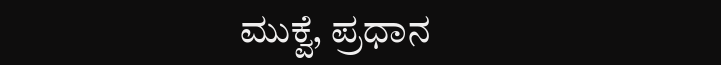ಮುಕ್ವೆ, ಪ್ರಧಾನ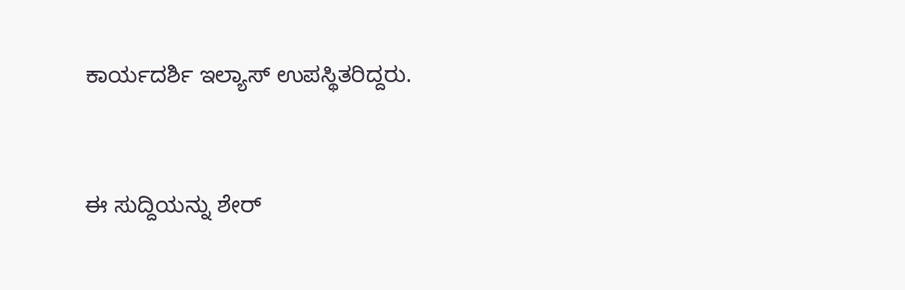ಕಾರ್ಯದರ್ಶಿ ಇಲ್ಯಾಸ್ ಉಪಸ್ಥಿತರಿದ್ದರು.


ಈ ಸುದ್ದಿಯನ್ನು ಶೇರ್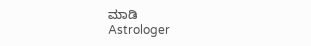ಮಾಡಿ
Astrologer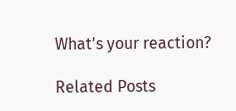What's your reaction?

Related Posts